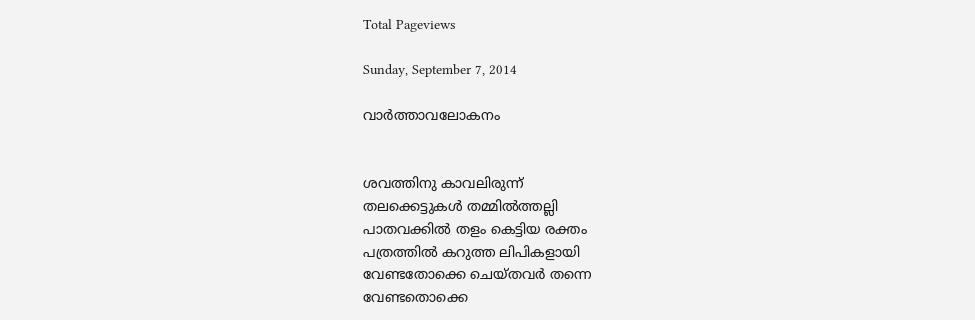Total Pageviews

Sunday, September 7, 2014

വാർത്താവലോകനം


ശവത്തിനു കാവലിരുന്ന്
തലക്കെട്ടുകള്‍ തമ്മില്‍ത്തല്ലി
പാതവക്കില്‍ തളം കെട്ടിയ രക്തം
പത്രത്തില്‍ കറുത്ത ലിപികളായി
വേണ്ടതോക്കെ ചെയ്തവര്‍ തന്നെ
വേണ്ടതൊക്കെ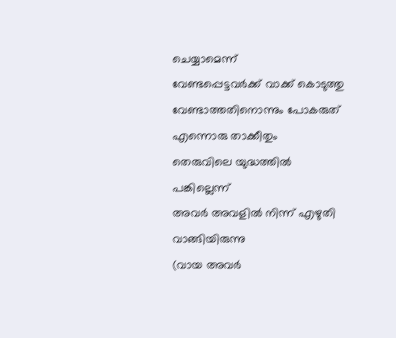ചെയ്യാമെന്ന്
വേണ്ടപ്പെട്ടവര്‍ക്ക് വാക്ക് കൊടുത്തു
വേണ്ടാത്തതിനൊന്നും പോകരുത്
എന്നൊരു താക്കീതും
തെരുവിലെ യുദ്ധത്തില്‍ പങ്കില്ലെന്ന്
അവര്‍ അവളില്‍ നിന്ന് എഴുതി വാങ്ങിയിരുന്നു
(വായ അവര്‍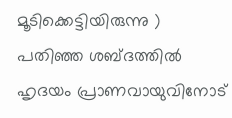മൂടിക്കെട്ടിയിരുന്നു )
പതിഞ്ഞ ശബ്ദത്തില്‍
ഹൃദയം പ്രാണവായുവിനോട്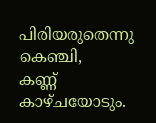പിരിയരുതെന്നു കെഞ്ചി,
കണ്ണ് കാഴ്ചയോടും.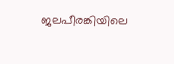ജലപീരങ്കിയിലെ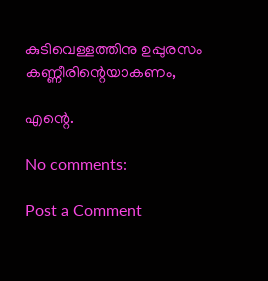കുടിവെള്ളത്തിനു ഉപ്പുരസം
കണ്ണീരിന്റെയാകണം,

എന്റെ.

No comments:

Post a Comment